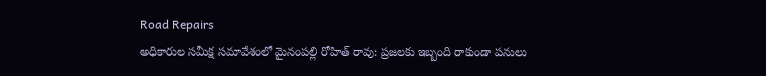Road Repairs
అధికారుల సమీక్ష సమావేశంలో మైనంపల్లి రోహిత్ రావు: ప్రజలకు ఇబ్బంది రాకుండా పనులు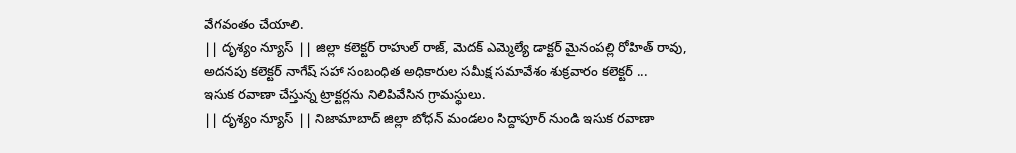వేగవంతం చేయాలి.
|| దృశ్యం న్యూస్ || జిల్లా కలెక్టర్ రాహుల్ రాజ్, మెదక్ ఎమ్మెల్యే డాక్టర్ మైనంపల్లి రోహిత్ రావు, అదనపు కలెక్టర్ నాగేష్ సహా సంబంధిత అధికారుల సమీక్ష సమావేశం శుక్రవారం కలెక్టర్ ...
ఇసుక రవాణా చేస్తున్న ట్రాక్టర్లను నిలిపివేసిన గ్రామస్థులు.
|| దృశ్యం న్యూస్ || నిజామాబాద్ జిల్లా బోధన్ మండలం సిద్దాపూర్ నుండి ఇసుక రవాణా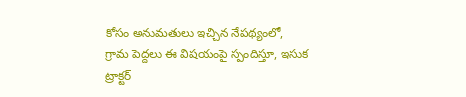కోసం అనుమతులు ఇచ్చిన నేపథ్యంలో, గ్రామ పెద్దలు ఈ విషయంపై స్పందిస్తూ, ఇసుక ట్రాక్టర్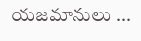యజమానులు ...